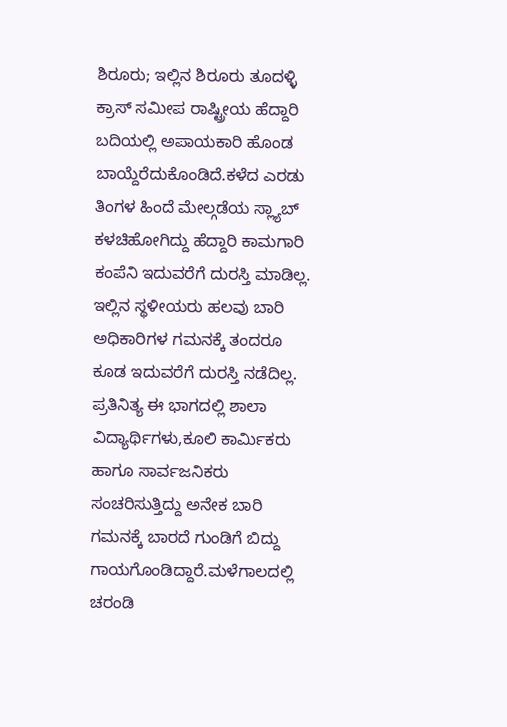ಶಿರೂರು; ಇಲ್ಲಿನ ಶಿರೂರು ತೂದಳ್ಳಿ ಕ್ರಾಸ್ ಸಮೀಪ ರಾಷ್ಟ್ರೀಯ ಹೆದ್ದಾರಿ ಬದಿಯಲ್ಲಿ ಅಪಾಯಕಾರಿ ಹೊಂಡ ಬಾಯ್ದೆರೆದುಕೊಂಡಿದೆ.ಕಳೆದ ಎರಡು ತಿಂಗಳ ಹಿಂದೆ ಮೇಲ್ಗಡೆಯ ಸ್ಲ್ಯಾಬ್ ಕಳಚಿಹೋಗಿದ್ದು ಹೆದ್ದಾರಿ ಕಾಮಗಾರಿ ಕಂಪೆನಿ ಇದುವರೆಗೆ ದುರಸ್ತಿ ಮಾಡಿಲ್ಲ. ಇಲ್ಲಿನ ಸ್ಥಳೀಯರು ಹಲವು ಬಾರಿ ಅಧಿಕಾರಿಗಳ ಗಮನಕ್ಕೆ ತಂದರೂ ಕೂಡ ಇದುವರೆಗೆ ದುರಸ್ತಿ ನಡೆದಿಲ್ಲ.
ಪ್ರತಿನಿತ್ಯ ಈ ಭಾಗದಲ್ಲಿ ಶಾಲಾ ವಿದ್ಯಾರ್ಥಿಗಳು,ಕೂಲಿ ಕಾರ್ಮಿಕರು ಹಾಗೂ ಸಾರ್ವಜನಿಕರು ಸಂಚರಿಸುತ್ತಿದ್ದು ಅನೇಕ ಬಾರಿ ಗಮನಕ್ಕೆ ಬಾರದೆ ಗುಂಡಿಗೆ ಬಿದ್ದು ಗಾಯಗೊಂಡಿದ್ದಾರೆ.ಮಳೆಗಾಲದಲ್ಲಿ ಚರಂಡಿ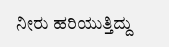ನೀರು ಹರಿಯುತ್ತಿದ್ದು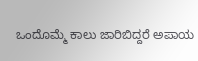ಒಂದೊಮ್ಮೆ ಕಾಲು ಜಾರಿಬಿದ್ದರೆ ಅಪಾಯ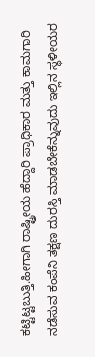ಕಟ್ಟಿಟ್ಟಬುತ್ತಿ.ಹೀಗಾಗಿ ರಾಷ್ಟ್ರೀಯ ಹೆದ್ದಾರಿ ಪ್ರಾಧಿಕಾರ ಮತ್ತು ಕಾಮಗಾರಿ ನಡೆಸುವ ಕಂಪೆನಿ ತಕ್ಷಣ ದುರಸ್ತಿ ಮಾಡಬೇಕೆನ್ನುವುದು ಇಲ್ಲಿನ ಸ್ಥಳೀಯರ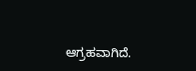ಆಗ್ರಹವಾಗಿದೆ.